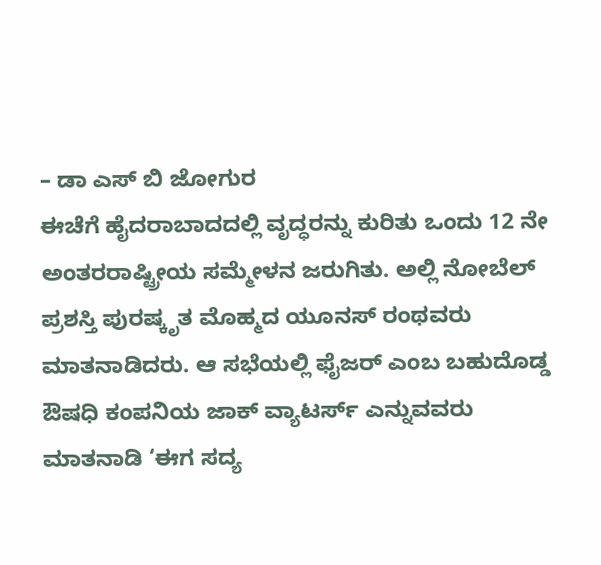– ಡಾ ಎಸ್ ಬಿ ಜೋಗುರ
ಈಚೆಗೆ ಹೈದರಾಬಾದದಲ್ಲಿ ವೃದ್ಧರನ್ನು ಕುರಿತು ಒಂದು 12 ನೇ ಅಂತರರಾಷ್ಟ್ರೀಯ ಸಮ್ಮೇಳನ ಜರುಗಿತು. ಅಲ್ಲಿ ನೋಬೆಲ್ ಪ್ರಶಸ್ತಿ ಪುರಷ್ಕೃತ ಮೊಹ್ಮದ ಯೂನಸ್ ರಂಥವರು ಮಾತನಾಡಿದರು. ಆ ಸಭೆಯಲ್ಲಿ ಫೈಜರ್ ಎಂಬ ಬಹುದೊಡ್ಡ ಔಷಧಿ ಕಂಪನಿಯ ಜಾಕ್ ವ್ಯಾಟರ್ಸ್ ಎನ್ನುವವರು ಮಾತನಾಡಿ ‘ಈಗ ಸದ್ಯ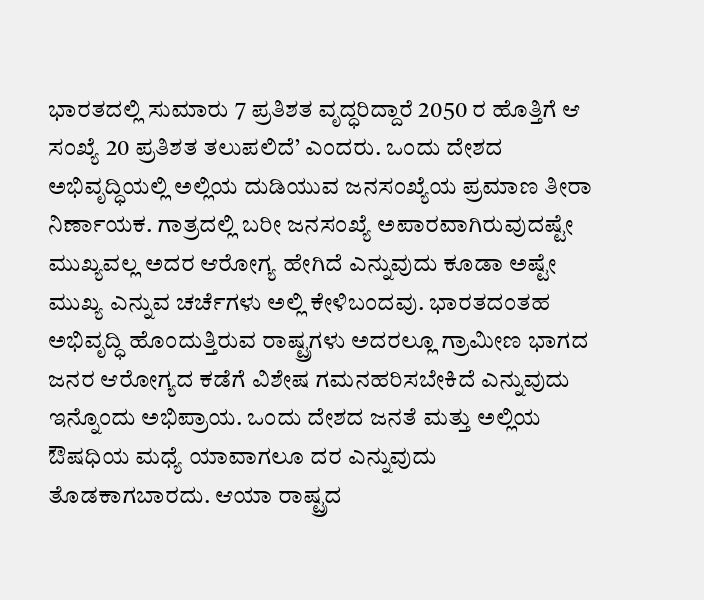ಭಾರತದಲ್ಲಿ ಸುಮಾರು 7 ಪ್ರತಿಶತ ವೃದ್ಧರಿದ್ದಾರೆ 2050 ರ ಹೊತ್ತಿಗೆ ಆ ಸಂಖ್ಯೆ 20 ಪ್ರತಿಶತ ತಲುಪಲಿದೆ’ ಎಂದರು. ಒಂದು ದೇಶದ ಅಭಿವೃದ್ಧಿಯಲ್ಲಿ ಅಲ್ಲಿಯ ದುಡಿಯುವ ಜನಸಂಖ್ಯೆಯ ಪ್ರಮಾಣ ತೀರಾ ನಿರ್ಣಾಯಕ. ಗಾತ್ರದಲ್ಲಿ ಬರೀ ಜನಸಂಖ್ಯೆ ಅಪಾರವಾಗಿರುವುದಷ್ಟೇ ಮುಖ್ಯವಲ್ಲ ಅದರ ಆರೋಗ್ಯ ಹೇಗಿದೆ ಎನ್ನುವುದು ಕೂಡಾ ಅಷ್ಟೇ ಮುಖ್ಯ ಎನ್ನುವ ಚರ್ಚೆಗಳು ಅಲ್ಲಿ ಕೇಳಿಬಂದವು. ಭಾರತದಂತಹ ಅಭಿವೃದ್ಧಿ ಹೊಂದುತ್ತಿರುವ ರಾಷ್ಟ್ರಗಳು ಅದರಲ್ಲೂ ಗ್ರಾಮೀಣ ಭಾಗದ ಜನರ ಆರೋಗ್ಯದ ಕಡೆಗೆ ವಿಶೇಷ ಗಮನಹರಿಸಬೇಕಿದೆ ಎನ್ನುವುದು ಇನ್ನೊಂದು ಅಭಿಪ್ರಾಯ. ಒಂದು ದೇಶದ ಜನತೆ ಮತ್ತು ಅಲ್ಲಿಯ ಔಷಧಿಯ ಮಧ್ಯೆ ಯಾವಾಗಲೂ ದರ ಎನ್ನುವುದು ತೊಡಕಾಗಬಾರದು. ಆಯಾ ರಾಷ್ಟ್ರದ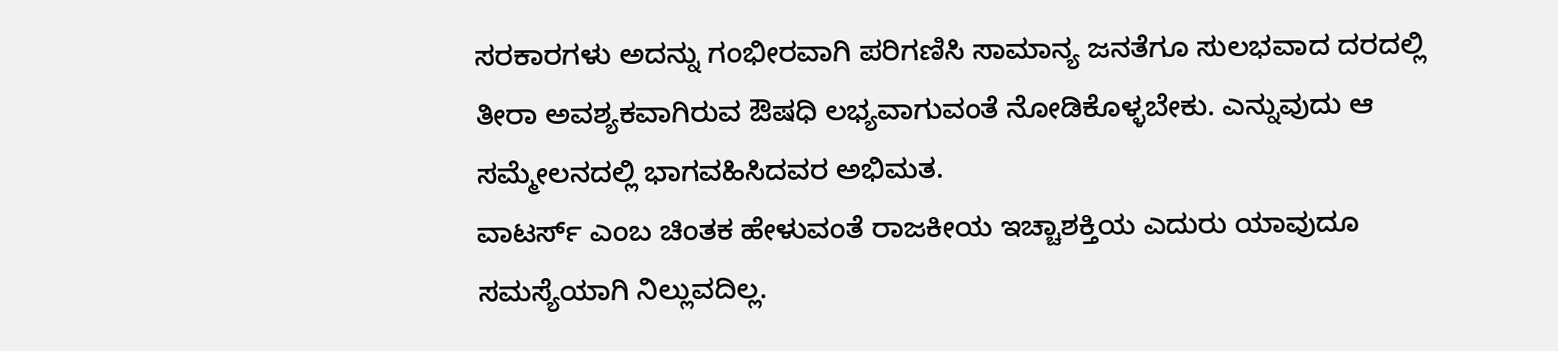ಸರಕಾರಗಳು ಅದನ್ನು ಗಂಭೀರವಾಗಿ ಪರಿಗಣಿಸಿ ಸಾಮಾನ್ಯ ಜನತೆಗೂ ಸುಲಭವಾದ ದರದಲ್ಲಿ ತೀರಾ ಅವಶ್ಯಕವಾಗಿರುವ ಔಷಧಿ ಲಭ್ಯವಾಗುವಂತೆ ನೋಡಿಕೊಳ್ಳಬೇಕು. ಎನ್ನುವುದು ಆ ಸಮ್ಮೇಲನದಲ್ಲಿ ಭಾಗವಹಿಸಿದವರ ಅಭಿಮತ.
ವಾಟರ್ಸ್ ಎಂಬ ಚಿಂತಕ ಹೇಳುವಂತೆ ರಾಜಕೀಯ ಇಚ್ಚಾಶಕ್ತಿಯ ಎದುರು ಯಾವುದೂ ಸಮಸ್ಯೆಯಾಗಿ ನಿಲ್ಲುವದಿಲ್ಲ.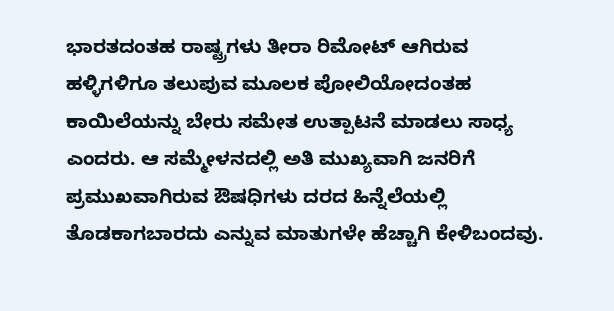ಭಾರತದಂತಹ ರಾಷ್ಟ್ರಗಳು ತೀರಾ ರಿಮೋಟ್ ಆಗಿರುವ ಹಳ್ಳಿಗಳಿಗೂ ತಲುಪುವ ಮೂಲಕ ಪೋಲಿಯೋದಂತಹ ಕಾಯಿಲೆಯನ್ನು ಬೇರು ಸಮೇತ ಉತ್ಪಾಟನೆ ಮಾಡಲು ಸಾಧ್ಯ ಎಂದರು. ಆ ಸಮ್ಮೇಳನದಲ್ಲಿ ಅತಿ ಮುಖ್ಯವಾಗಿ ಜನರಿಗೆ ಪ್ರಮುಖವಾಗಿರುವ ಔಷಧಿಗಳು ದರದ ಹಿನ್ನೆಲೆಯಲ್ಲಿ ತೊಡಕಾಗಬಾರದು ಎನ್ನುವ ಮಾತುಗಳೇ ಹೆಚ್ಚಾಗಿ ಕೇಳಿಬಂದವು.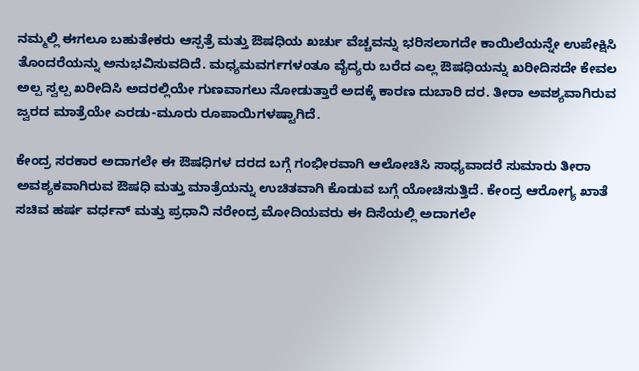ನಮ್ಮಲ್ಲಿ ಈಗಲೂ ಬಹುತೇಕರು ಆಸ್ಪತ್ರೆ ಮತ್ತು ಔಷಧಿಯ ಖರ್ಚು ವೆಚ್ಚವನ್ನು ಭರಿಸಲಾಗದೇ ಕಾಯಿಲೆಯನ್ನೇ ಉಪೇಕ್ಷಿಸಿ ತೊಂದರೆಯನ್ನು ಅನುಭವಿಸುವದಿದೆ. ಮಧ್ಯಮವರ್ಗಗಳಂತೂ ವೈದ್ಯರು ಬರೆದ ಎಲ್ಲ ಔಷಧಿಯನ್ನು ಖರೀದಿಸದೇ ಕೇವಲ ಅಲ್ಪ ಸ್ವಲ್ಪ ಖರೀದಿಸಿ ಅದರಲ್ಲಿಯೇ ಗುಣವಾಗಲು ನೋಡುತ್ತಾರೆ ಅದಕ್ಕೆ ಕಾರಣ ದುಬಾರಿ ದರ. ತೀರಾ ಅವಶ್ಯವಾಗಿರುವ ಜ್ವರದ ಮಾತ್ರೆಯೇ ಎರಡು-ಮೂರು ರೂಪಾಯಿಗಳಷ್ಟಾಗಿದೆ.

ಕೇಂದ್ರ ಸರಕಾರ ಅದಾಗಲೇ ಈ ಔಷಧಿಗಳ ದರದ ಬಗ್ಗೆ ಗಂಭೀರವಾಗಿ ಆಲೋಚಿಸಿ ಸಾಧ್ಯವಾದರೆ ಸುಮಾರು ತೀರಾ ಅವಶ್ಯಕವಾಗಿರುವ ಔಷಧಿ ಮತ್ತು ಮಾತ್ರೆಯನ್ನು ಉಚಿತವಾಗಿ ಕೊಡುವ ಬಗ್ಗೆ ಯೋಚಿಸುತ್ತಿದೆ. ಕೇಂದ್ರ ಆರೋಗ್ಯ ಖಾತೆ ಸಚಿವ ಹರ್ಷ ವರ್ಧನ್ ಮತ್ತು ಪ್ರಧಾನಿ ನರೇಂದ್ರ ಮೋದಿಯವರು ಈ ದಿಸೆಯಲ್ಲಿ ಅದಾಗಲೇ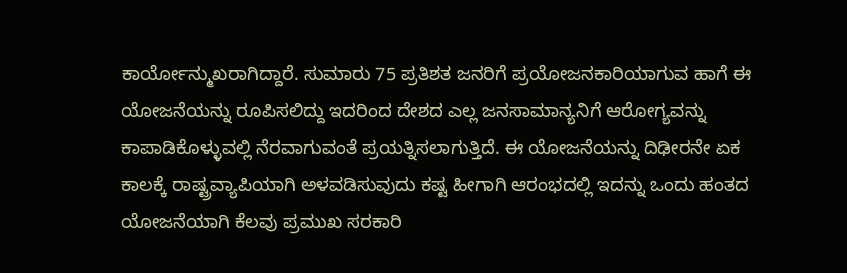ಕಾರ್ಯೋನ್ಮುಖರಾಗಿದ್ದಾರೆ. ಸುಮಾರು 75 ಪ್ರತಿಶತ ಜನರಿಗೆ ಪ್ರಯೋಜನಕಾರಿಯಾಗುವ ಹಾಗೆ ಈ ಯೋಜನೆಯನ್ನು ರೂಪಿಸಲಿದ್ದು ಇದರಿಂದ ದೇಶದ ಎಲ್ಲ ಜನಸಾಮಾನ್ಯನಿಗೆ ಆರೋಗ್ಯವನ್ನು ಕಾಪಾಡಿಕೊಳ್ಳುವಲ್ಲಿ ನೆರವಾಗುವಂತೆ ಪ್ರಯತ್ನಿಸಲಾಗುತ್ತಿದೆ. ಈ ಯೋಜನೆಯನ್ನು ದಿಢೀರನೇ ಏಕ ಕಾಲಕ್ಕೆ ರಾಷ್ಟ್ರವ್ಯಾಪಿಯಾಗಿ ಅಳವಡಿಸುವುದು ಕಷ್ಟ ಹೀಗಾಗಿ ಆರಂಭದಲ್ಲಿ ಇದನ್ನು ಒಂದು ಹಂತದ ಯೋಜನೆಯಾಗಿ ಕೆಲವು ಪ್ರಮುಖ ಸರಕಾರಿ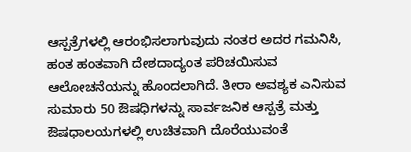ಆಸ್ಪತ್ರೆಗಳಲ್ಲಿ ಆರಂಭಿಸಲಾಗುವುದು ನಂತರ ಅದರ ಗಮನಿಸಿ, ಹಂತ ಹಂತವಾಗಿ ದೇಶದಾದ್ಯಂತ ಪರಿಚಯಿಸುವ ಆಲೋಚನೆಯನ್ನು ಹೊಂದಲಾಗಿದೆ. ತೀರಾ ಅವಶ್ಯಕ ಎನಿಸುವ ಸುಮಾರು 50 ಔಷಧಿಗಳನ್ನು ಸಾರ್ವಜನಿಕ ಆಸ್ಪತ್ರೆ ಮತ್ತು ಔಷಧಾಲಯಗಳಲ್ಲಿ ಉಚಿತವಾಗಿ ದೊರೆಯುವಂತೆ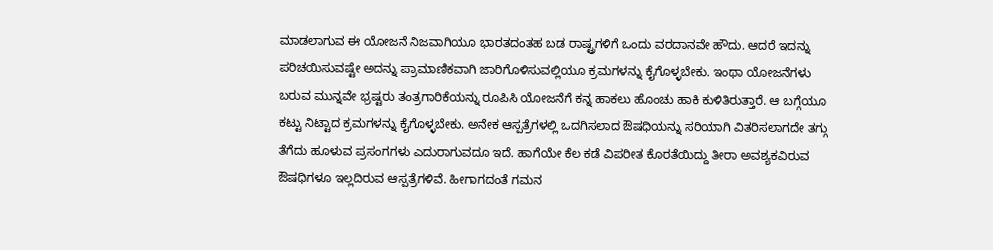ಮಾಡಲಾಗುವ ಈ ಯೋಜನೆ ನಿಜವಾಗಿಯೂ ಭಾರತದಂತಹ ಬಡ ರಾಷ್ಟ್ರಗಳಿಗೆ ಒಂದು ವರದಾನವೇ ಹೌದು. ಆದರೆ ಇದನ್ನು ಪರಿಚಯಿಸುವಷ್ಟೇ ಅದನ್ನು ಪ್ರಾಮಾಣಿಕವಾಗಿ ಜಾರಿಗೊಳಿಸುವಲ್ಲಿಯೂ ಕ್ರಮಗಳನ್ನು ಕೈಗೊಳ್ಳಬೇಕು. ಇಂಥಾ ಯೋಜನೆಗಳು ಬರುವ ಮುನ್ನವೇ ಭ್ರಷ್ಟರು ತಂತ್ರಗಾರಿಕೆಯನ್ನು ರೂಪಿಸಿ ಯೋಜನೆಗೆ ಕನ್ನ ಹಾಕಲು ಹೊಂಚು ಹಾಕಿ ಕುಳಿತಿರುತ್ತಾರೆ. ಆ ಬಗ್ಗೆಯೂ ಕಟ್ಟು ನಿಟ್ಟಾದ ಕ್ರಮಗಳನ್ನು ಕೈಗೊಳ್ಳಬೇಕು. ಅನೇಕ ಆಸ್ಪತ್ರೆಗಳಲ್ಲಿ ಒದಗಿಸಲಾದ ಔಷಧಿಯನ್ನು ಸರಿಯಾಗಿ ವಿತರಿಸಲಾಗದೇ ತಗ್ಗು ತೆಗೆದು ಹೂಳುವ ಪ್ರಸಂಗಗಳು ಎದುರಾಗುವದೂ ಇದೆ. ಹಾಗೆಯೇ ಕೆಲ ಕಡೆ ವಿಪರೀತ ಕೊರತೆಯಿದ್ದು ತೀರಾ ಅವಶ್ಯಕವಿರುವ ಔಷಧಿಗಳೂ ಇಲ್ಲದಿರುವ ಆಸ್ಪತ್ರೆಗಳಿವೆ. ಹೀಗಾಗದಂತೆ ಗಮನ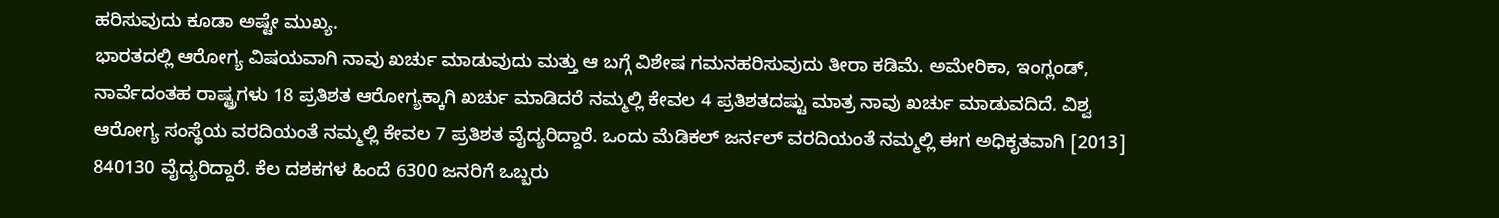ಹರಿಸುವುದು ಕೂಡಾ ಅಷ್ಟೇ ಮುಖ್ಯ.
ಭಾರತದಲ್ಲಿ ಆರೋಗ್ಯ ವಿಷಯವಾಗಿ ನಾವು ಖರ್ಚು ಮಾಡುವುದು ಮತ್ತು ಆ ಬಗ್ಗೆ ವಿಶೇಷ ಗಮನಹರಿಸುವುದು ತೀರಾ ಕಡಿಮೆ. ಅಮೇರಿಕಾ, ಇಂಗ್ಲಂಡ್, ನಾರ್ವೆದಂತಹ ರಾಷ್ಟ್ರಗಳು 18 ಪ್ರತಿಶತ ಆರೋಗ್ಯಕ್ಕಾಗಿ ಖರ್ಚು ಮಾಡಿದರೆ ನಮ್ಮಲ್ಲಿ ಕೇವಲ 4 ಪ್ರತಿಶತದಷ್ಟು ಮಾತ್ರ ನಾವು ಖರ್ಚು ಮಾಡುವದಿದೆ. ವಿಶ್ವ ಆರೋಗ್ಯ ಸಂಸ್ಥೆಯ ವರದಿಯಂತೆ ನಮ್ಮಲ್ಲಿ ಕೇವಲ 7 ಪ್ರತಿಶತ ವೈದ್ಯರಿದ್ದಾರೆ. ಒಂದು ಮೆಡಿಕಲ್ ಜರ್ನಲ್ ವರದಿಯಂತೆ ನಮ್ಮಲ್ಲಿ ಈಗ ಅಧಿಕೃತವಾಗಿ [2013] 840130 ವೈದ್ಯರಿದ್ದಾರೆ. ಕೆಲ ದಶಕಗಳ ಹಿಂದೆ 6300 ಜನರಿಗೆ ಒಬ್ಬರು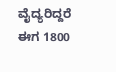ವೈದ್ಯರಿದ್ದರೆ ಈಗ 1800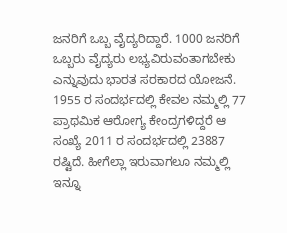ಜನರಿಗೆ ಒಬ್ಬ ವೈದ್ಯರಿದ್ದಾರೆ. 1000 ಜನರಿಗೆ ಒಬ್ಬರು ವೈದ್ಯರು ಲಭ್ಯವಿರುವಂತಾಗಬೇಕು ಎನ್ನುವುದು ಭಾರತ ಸರಕಾರದ ಯೋಜನೆ. 1955 ರ ಸಂದರ್ಭದಲ್ಲಿ ಕೇವಲ ನಮ್ಮಲ್ಲಿ 77 ಪ್ರಾಥಮಿಕ ಆರೋಗ್ಯ ಕೇಂದ್ರಗಳಿದ್ದರೆ ಆ ಸಂಖ್ಯೆ 2011 ರ ಸಂದರ್ಭದಲ್ಲಿ 23887 ರಷ್ಟಿದೆ. ಹೀಗೆಲ್ಲಾ ಇರುವಾಗಲೂ ನಮ್ಮಲ್ಲಿ ಇನ್ನೂ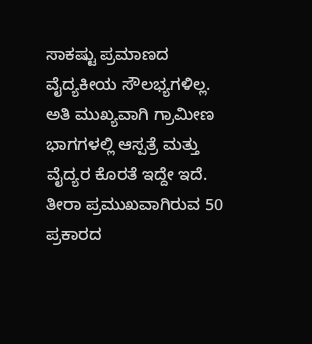ಸಾಕಷ್ಟು ಪ್ರಮಾಣದ ವೈದ್ಯಕೀಯ ಸೌಲಭ್ಯಗಳಿಲ್ಲ. ಅತಿ ಮುಖ್ಯವಾಗಿ ಗ್ರಾಮೀಣ ಭಾಗಗಳಲ್ಲಿ ಆಸ್ಪತ್ರೆ ಮತ್ತು ವೈದ್ಯರ ಕೊರತೆ ಇದ್ದೇ ಇದೆ. ತೀರಾ ಪ್ರಮುಖವಾಗಿರುವ 50 ಪ್ರಕಾರದ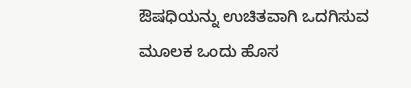ಔಷಧಿಯನ್ನು ಉಚಿತವಾಗಿ ಒದಗಿಸುವ ಮೂಲಕ ಒಂದು ಹೊಸ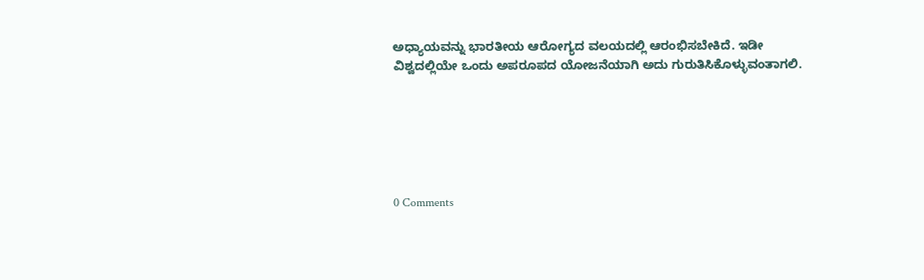ಅಧ್ಯಾಯವನ್ನು ಭಾರತೀಯ ಆರೋಗ್ಯದ ವಲಯದಲ್ಲಿ ಆರಂಭಿಸಬೇಕಿದೆ. ಇಡೀ ವಿಶ್ವದಲ್ಲಿಯೇ ಒಂದು ಅಪರೂಪದ ಯೋಜನೆಯಾಗಿ ಅದು ಗುರುತಿಸಿಕೊಳ್ಳುವಂತಾಗಲಿ.






0 Comments